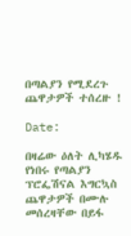በጣልያን የሚደረጉ ጨዋታዎች ተሰረዙ !

Date:

በዛሬው ዕለት ሊካሄዱ የነበሩ የጣልያን ፕሮፌሽናል እግርኳስ ጨዋታዎች በሙሉ መሰረዛቸው በይፋ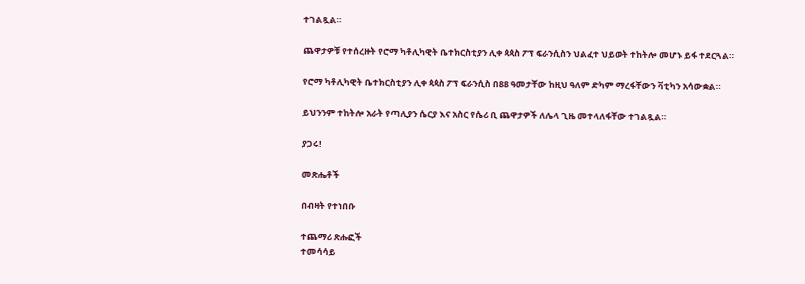ተገልጿል።

ጨዋታዎቹ የተሰረዙት የሮማ ካቶሊካዊት ቤተክርስቲያን ሊቀ ጳጳስ ፖፕ ፍራንሲስን ህልፈተ ህይወት ተከትሎ መሆኑ ይፋ ተደርጓል።

የሮማ ካቶሊካዊት ቤተክርስቲያን ሊቀ ጳጳስ ፖፕ ፍራንሲስ በ88 ዓመታቸው ከዚህ ዓለም ድካም ማረፋቸውን ቫቲካን አሳውቋል።

ይህንንም ተከትሎ አራት የጣሊያን ሴርያ እና አስር የሴሪ ቢ ጨዋታዎች ለሌላ ጊዜ መተላለፋቸው ተገልጿል።

ያጋሩ!

መጽሔቶች

በብዛት የተነበቡ

ተጨማሪ ጽሑፎች
ተመሳሳይ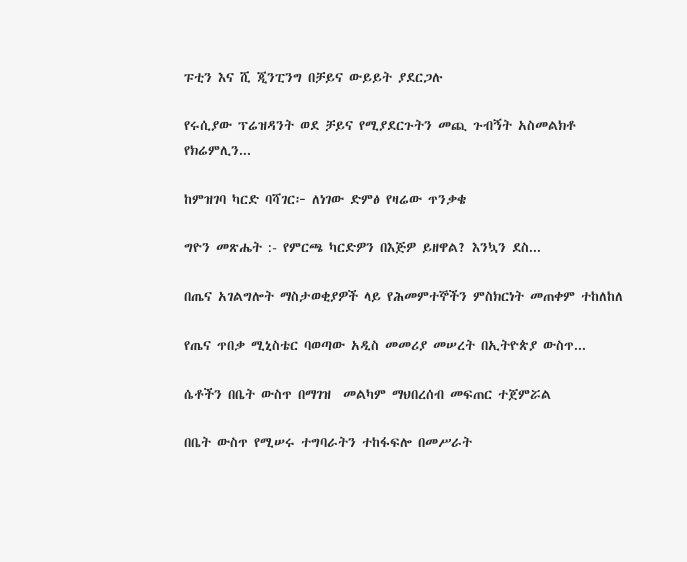ፑቲን እና ሺ ጂንፒንግ በቻይና ውይይት ያደርጋሉ

የሩሲያው ፕሬዝዳንት ወደ ቻይና የሚያደርጉትን መጪ ጉብኝት አስመልክቶ የክሬምሊን...

ከምዝገባ ካርድ ባሻገር፦ ለነገው ድምፅ የዛሬው ጥንቃቄ

ግዮን መጽሔት :- የምርጫ ካርድዎን በእጅዎ ይዘዋል? እንኳን ደስ...

በጤና አገልግሎት ማስታወቂያዎች ላይ የሕመምተኞችን ምስክርነት መጠቀም ተከለከለ

የጤና ጥበቃ ሚኒስቴር ባወጣው አዲስ መመሪያ መሠረት በኢትዮጵያ ውስጥ...

ሴቶችን በቤት ውስጥ በማገዝ  መልካም ማህበረሰብ መፍጠር ተጀምሯል

በቤት ውስጥ የሚሠሩ ተግባራትን ተከፋፍሎ በመሥራት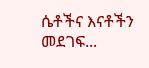ሴቶችና እናቶችን መደገፍ...